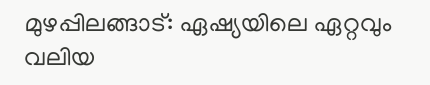മുഴപ്പിലങ്ങാട്: ഏഷ്യയിലെ ഏറ്റവും വലിയ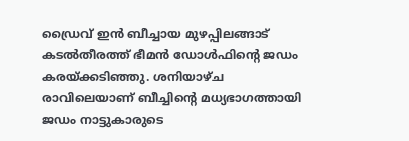ഡ്രൈവ് ഇൻ ബീച്ചായ മുഴപ്പിലങ്ങാട് കടൽതീരത്ത് ഭീമൻ ഡോൾഫിന്റെ ജഡം കരയ്ക്കടിഞ്ഞു. ശനിയാഴ്ച രാവിലെയാണ് ബീച്ചിന്റെ മധ്യഭാഗത്തായി ജഡം നാട്ടുകാരുടെ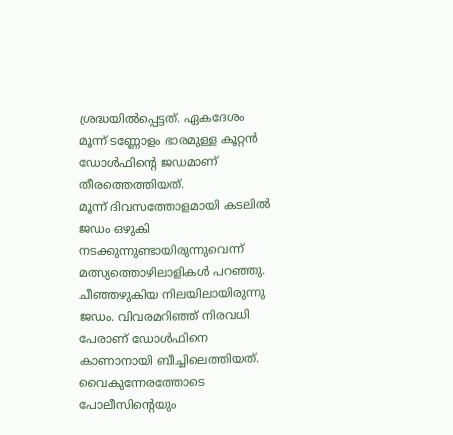ശ്രദ്ധയിൽപ്പെട്ടത്. ഏകദേശം മൂന്ന് ടണ്ണോളം ഭാരമുള്ള കൂറ്റൻ ഡോൾഫിന്റെ ജഡമാണ് തീരത്തെത്തിയത്.
മൂന്ന് ദിവസത്തോളമായി കടലിൽ ജഡം ഒഴുകി നടക്കുന്നുണ്ടായിരുന്നുവെന്ന് മത്സ്യത്തൊഴിലാളികൾ പറഞ്ഞു. ചീഞ്ഞഴുകിയ നിലയിലായിരുന്നു ജഡം. വിവരമറിഞ്ഞ് നിരവധി പേരാണ് ഡോൾഫിനെ കാണാനായി ബീച്ചിലെത്തിയത്.
വൈകുന്നേരത്തോടെ പോലീസിന്റെയും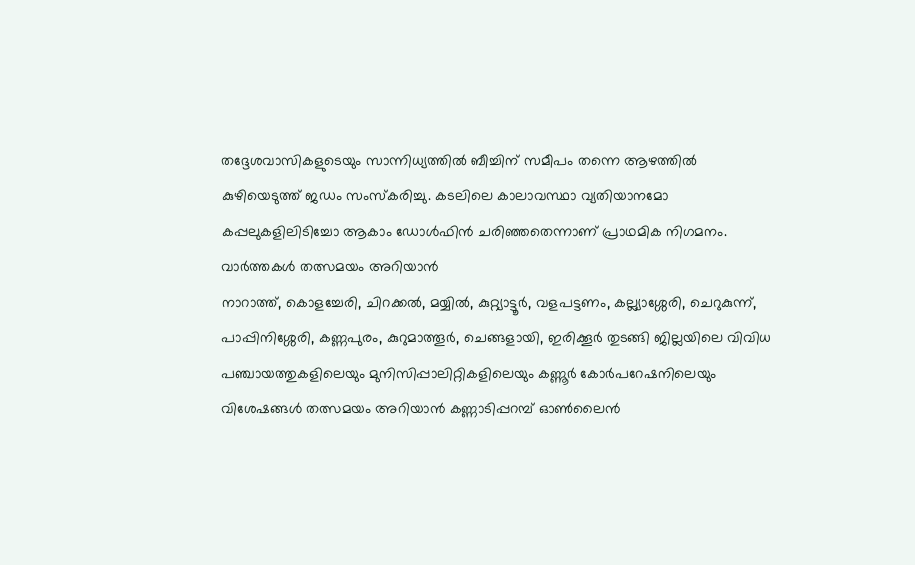തദ്ദേശവാസികളുടെയും സാന്നിധ്യത്തിൽ ബീച്ചിന് സമീപം തന്നെ ആഴത്തിൽ കുഴിയെടുത്ത് ജഡം സംസ്കരിച്ചു. കടലിലെ കാലാവസ്ഥാ വ്യതിയാനമോ കപ്പലുകളിലിടിച്ചോ ആകാം ഡോൾഫിൻ ചരിഞ്ഞതെന്നാണ് പ്രാഥമിക നിഗമനം.
വാർത്തകൾ തത്സമയം അറിയാൻ
നാറാത്ത്, കൊളച്ചേരി, ചിറക്കൽ, മയ്യിൽ, കുറ്റ്യാട്ടൂർ, വളപട്ടണം, കല്ല്യാശ്ശേരി, ചെറുകുന്ന്, പാപ്പിനിശ്ശേരി, കണ്ണപുരം, കുറുമാത്തൂർ, ചെങ്ങളായി, ഇരിക്കൂർ തുടങ്ങി ജില്ലയിലെ വിവിധ പഞ്ചായത്തുകളിലെയും മുനിസിപ്പാലിറ്റികളിലെയും കണ്ണൂർ കോർപറേഷനിലെയും വിശേഷങ്ങൾ തത്സമയം അറിയാൻ കണ്ണാടിപ്പറമ്പ് ഓൺലൈൻ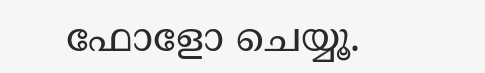ഫോളോ ചെയ്യൂ.